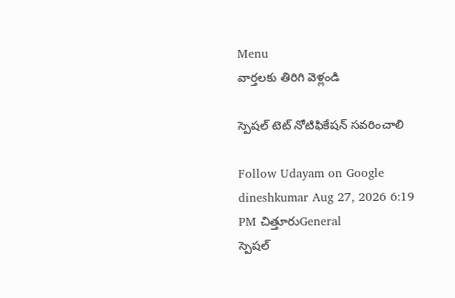Menu
వార్తలకు తిరిగి వెళ్లండి

స్పెషల్ టెట్ నోటిఫికేషన్ సవరించాలి

Follow Udayam on Google
dineshkumar Aug 27, 2026 6:19 PM చిత్తూరుGeneral
స్పెషల్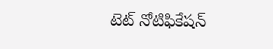టెట్ నోటిఫికేషన్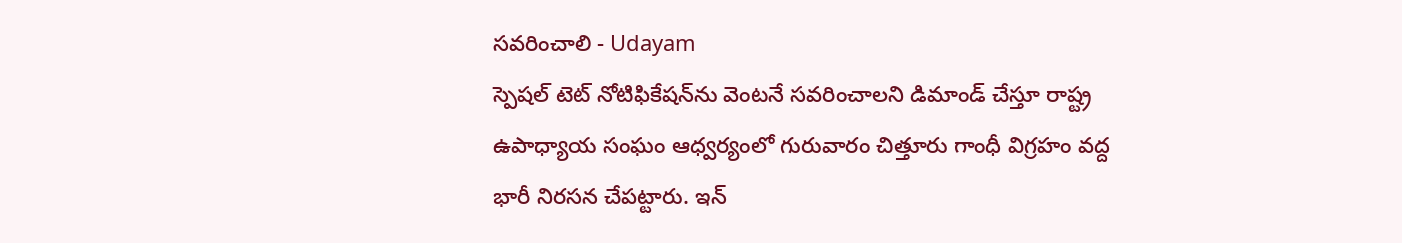సవరించాలి - Udayam
స్పెషల్ టెట్ నోటిఫికేషన్‌ను వెంటనే సవరించాలని డిమాండ్ చేస్తూ రాష్ట్ర ఉపాధ్యాయ సంఘం ఆధ్వర్యంలో గురువారం చిత్తూరు గాంధీ విగ్రహం వద్ద భారీ నిరసన చేపట్టారు. ఇన్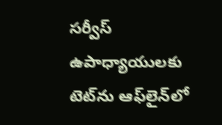సర్వీస్ ఉపాధ్యాయులకు టెట్‌ను ఆఫ్‌లైన్‌లో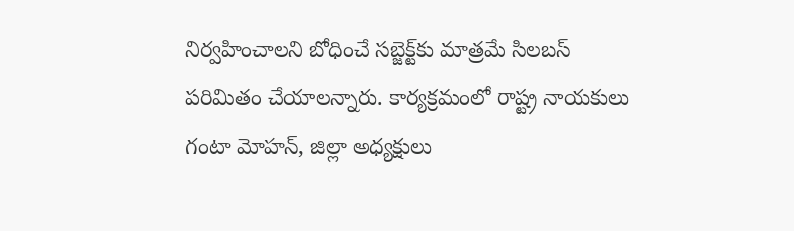నిర్వహించాలని బోధించే సబ్జెక్ట్‌కు మాత్రమే సిలబస్ పరిమితం చేయాలన్నారు. కార్యక్రమంలో రాష్ట్ర నాయకులు గంటా మోహన్, జిల్లా అధ్యక్షులు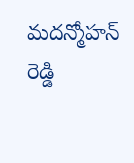మదన్మోహన్ రెడ్డి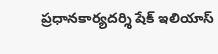ప్రధానకార్యదర్శి షేక్ ఇలియాస్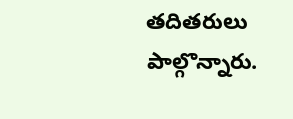తదితరులు పాల్గొన్నారు.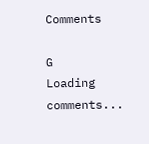Comments

G
Loading comments...